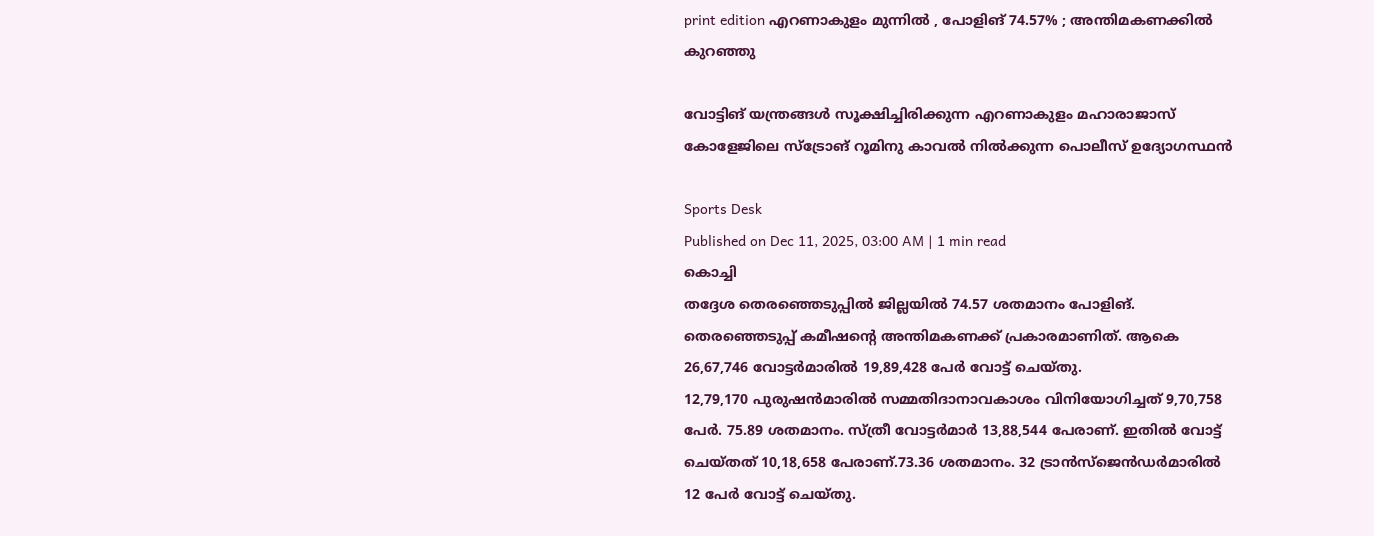print edition എറണാകുളം മുന്നിൽ , പോളിങ് 74.57% ; അന്തിമകണക്കിൽ കുറഞ്ഞു

വോട്ടിങ് യന്ത്രങ്ങൾ സൂക്ഷിച്ചിരിക്കുന്ന എറണാകുളം മഹാരാജാസ് കോളേജിലെ സ്ട്രോങ് റൂമിനു കാവൽ നിൽക്കുന്ന പൊലീസ് ഉദ്യോഗസ്ഥൻ

Sports Desk
Published on Dec 11, 2025, 03:00 AM | 1 min read
കൊച്ചി
തദ്ദേശ തെരഞ്ഞെടുപ്പിൽ ജില്ലയിൽ 74.57 ശതമാനം പോളിങ്. തെരഞ്ഞെടുപ്പ് കമീഷന്റെ അന്തിമകണക്ക് പ്രകാരമാണിത്. ആകെ 26,67,746 വോട്ടർമാരിൽ 19,89,428 പേർ വോട്ട് ചെയ്തു.
12,79,170 പുരുഷൻമാരിൽ സമ്മതിദാനാവകാശം വിനിയോഗിച്ചത് 9,70,758 പേർ. 75.89 ശതമാനം. സ്ത്രീ വോട്ടർമാർ 13,88,544 പേരാണ്. ഇതിൽ വോട്ട് ചെയ്തത് 10,18,658 പേരാണ്.73.36 ശതമാനം. 32 ട്രാൻസ്ജെൻഡർമാരിൽ 12 പേർ വോട്ട് ചെയ്തു.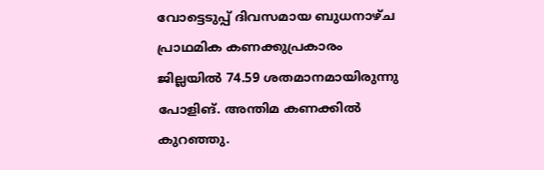വോട്ടെടുപ്പ് ദിവസമായ ബുധനാഴ്ച പ്രാഥമിക കണക്കുപ്രകാരം ജില്ലയിൽ 74.59 ശതമാനമായിരുന്നു പോളിങ്. അന്തിമ കണക്കിൽ കുറഞ്ഞു.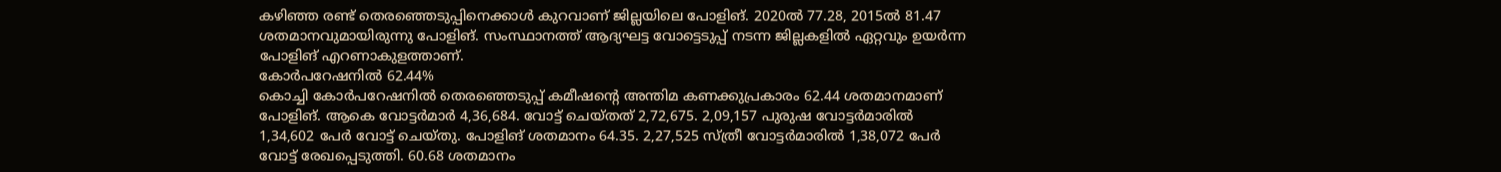കഴിഞ്ഞ രണ്ട് തെരഞ്ഞെടുപ്പിനെക്കാൾ കുറവാണ് ജില്ലയിലെ പോളിങ്. 2020ൽ 77.28, 2015ൽ 81.47 ശതമാനവുമായിരുന്നു പോളിങ്. സംസ്ഥാനത്ത് ആദ്യഘട്ട വോട്ടെടുപ്പ് നടന്ന ജില്ലകളിൽ ഏറ്റവും ഉയർന്ന പോളിങ് എറണാകുളത്താണ്.
കോർപറേഷനിൽ 62.44%
കൊച്ചി കോർപറേഷനിൽ തെരഞ്ഞെടുപ്പ് കമീഷന്റെ അന്തിമ കണക്കുപ്രകാരം 62.44 ശതമാനമാണ് പോളിങ്. ആകെ വോട്ടർമാർ 4,36,684. വോട്ട് ചെയ്തത് 2,72,675. 2,09,157 പുരുഷ വോട്ടർമാരിൽ 1,34,602 പേർ വോട്ട് ചെയ്തു. പോളിങ് ശതമാനം 64.35. 2,27,525 സ്ത്രീ വോട്ടർമാരിൽ 1,38,072 പേർ വോട്ട് രേഖപ്പെടുത്തി. 60.68 ശതമാനം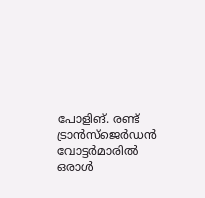പോളിങ്. രണ്ട് ട്രാൻസ്ജെർഡൻ വോട്ടർമാരിൽ ഒരാൾ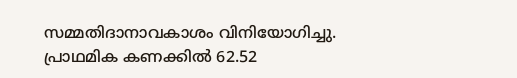സമ്മതിദാനാവകാശം വിനിയോഗിച്ചു. പ്രാഥമിക കണക്കിൽ 62.52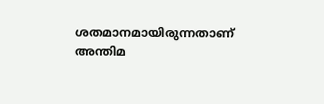ശതമാനമായിരുന്നതാണ് അന്തിമ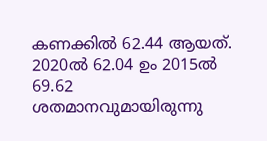കണക്കിൽ 62.44 ആയത്. 2020ൽ 62.04 ഉം 2015ൽ 69.62 ശതമാനവുമായിരുന്നു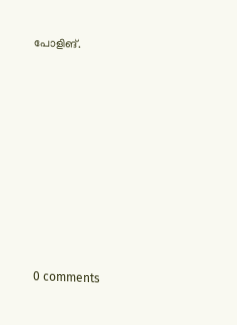പോളിങ്.












0 comments